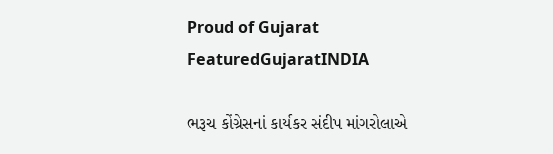Proud of Gujarat
FeaturedGujaratINDIA

ભરૂચ કોંગ્રેસનાં કાર્યકર સંદીપ માંગરોલાએ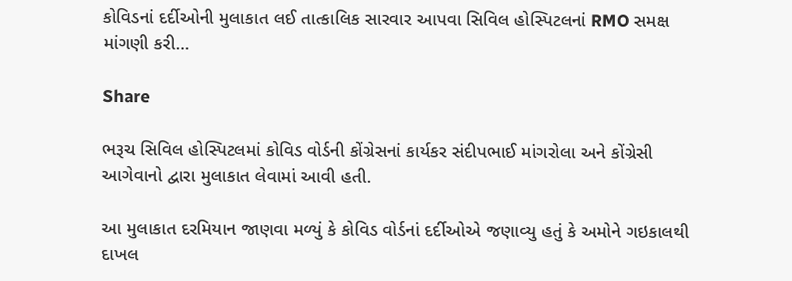કોવિડનાં દર્દીઓની મુલાકાત લઈ તાત્કાલિક સારવાર આપવા સિવિલ હોસ્પિટલનાં RMO સમક્ષ માંગણી કરી…

Share

ભરૂચ સિવિલ હોસ્પિટલમાં કોવિડ વોર્ડની કોંગ્રેસનાં કાર્યકર સંદીપભાઈ માંગરોલા અને કોંગ્રેસી આગેવાનો દ્વારા મુલાકાત લેવામાં આવી હતી.

આ મુલાકાત દરમિયાન જાણવા મળ્યું કે કોવિડ વોર્ડનાં દર્દીઓએ જણાવ્યુ હતું કે અમોને ગઇકાલથી દાખલ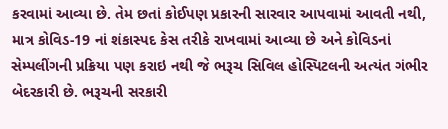કરવામાં આવ્યા છે. તેમ છતાં કોઈપણ પ્રકારની સારવાર આપવામાં આવતી નથી, માત્ર કોવિડ-19 નાં શંકાસ્પદ કેસ તરીકે રાખવામાં આવ્યા છે અને કોવિડનાં સેમ્પલીંગની પ્રક્રિયા પણ કરાઇ નથી જે ભરૂચ સિવિલ હોસ્પિટલની અત્યંત ગંભીર બેદરકારી છે. ભરૂચની સરકારી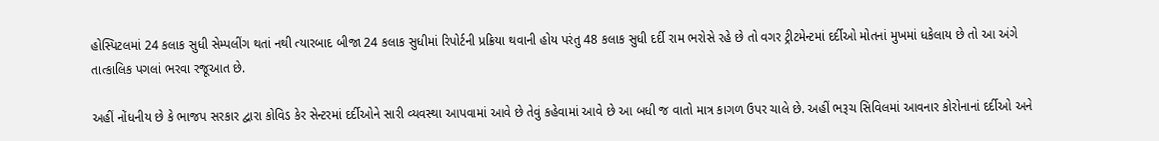હોસ્પિટલમાં 24 કલાક સુધી સેમ્પલીંગ થતાં નથી ત્યારબાદ બીજા 24 કલાક સુધીમાં રિપોર્ટની પ્રક્રિયા થવાની હોય પરંતુ 48 કલાક સુધી દર્દી રામ ભરોસે રહે છે તો વગર ટ્રીટમેન્ટમાં દર્દીઓ મોતનાં મુખમાં ધકેલાય છે તો આ અંગે તાત્કાલિક પગલાં ભરવા રજૂઆત છે.

અહીં નોંધનીય છે કે ભાજપ સરકાર દ્વારા કોવિડ કેર સેન્ટરમાં દર્દીઓને સારી વ્યવસ્થા આપવામાં આવે છે તેવું કહેવામાં આવે છે આ બધી જ વાતો માત્ર કાગળ ઉપર ચાલે છે. અહીં ભરૂચ સિવિલમાં આવનાર કોરોનાનાં દર્દીઓ અને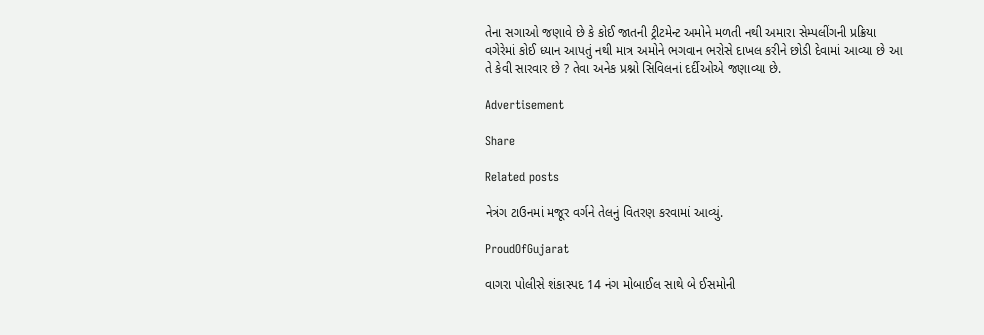તેના સગાઓ જણાવે છે કે કોઈ જાતની ટ્રીટમેન્ટ અમોને મળતી નથી અમારા સેમ્પલીંગની પ્રક્રિયા વગેરેમાં કોઈ ધ્યાન આપતું નથી માત્ર અમોને ભગવાન ભરોસે દાખલ કરીને છોડી દેવામાં આવ્યા છે આ તે કેવી સારવાર છે ? તેવા અનેક પ્રશ્નો સિવિલનાં દર્દીઓએ જણાવ્યા છે.

Advertisement

Share

Related posts

નેત્રંગ ટાઉનમાં મજૂર વર્ગને તેલનું વિતરણ કરવામાં આવ્યું.

ProudOfGujarat

વાગરા પોલીસે શંકાસ્પદ 14 નંગ મોબાઈલ સાથે બે ઈસમોની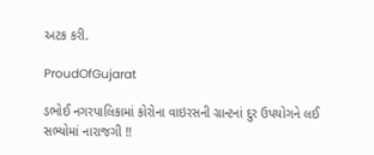અટક કરી.

ProudOfGujarat

ડભોઈ નગરપાલિકામાં કોરોના વાઇરસની ગ્રાન્ટનાં દુર ઉપયોગને લઈ સભ્યોમાં નારાજગી !!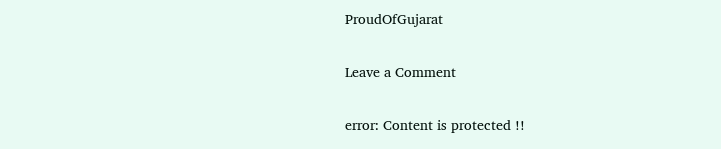ProudOfGujarat

Leave a Comment

error: Content is protected !!